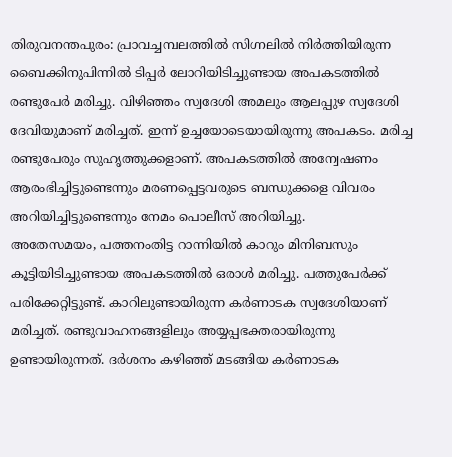തിരുവനന്തപുരം: പ്രാവച്ചമ്പലത്തിൽ സിഗ്നലിൽ നിർത്തിയിരുന്ന ബൈക്കിനുപിന്നിൽ ടിപ്പർ ലോറിയിടിച്ചുണ്ടായ അപകടത്തിൽ രണ്ടുപേർ മരിച്ചു. വിഴിഞ്ഞം സ്വദേശി അമലും ആലപ്പുഴ സ്വദേശി ദേവിയുമാണ് മരിച്ചത്. ഇന്ന് ഉച്ചയോടെയായിരുന്നു അപകടം. മരിച്ച രണ്ടുപേരും സുഹൃത്തുക്കളാണ്. അപകടത്തിൽ അന്വേഷണം ആരംഭിച്ചിട്ടുണ്ടെന്നും മരണപ്പെട്ടവരുടെ ബന്ധുക്കളെ വിവരം അറിയിച്ചിട്ടുണ്ടെന്നും നേമം പൊലീസ് അറിയിച്ചു.
അതേസമയം, പത്തനംതിട്ട റാന്നിയിൽ കാറും മിനിബസും കൂട്ടിയിടിച്ചുണ്ടായ അപകടത്തിൽ ഒരാൾ മരിച്ചു. പത്തുപേർക്ക് പരിക്കേറ്റിട്ടുണ്ട്. കാറിലുണ്ടായിരുന്ന കർണാടക സ്വദേശിയാണ് മരിച്ചത്. രണ്ടുവാഹനങ്ങളിലും അയ്യപ്പഭക്തരായിരുന്നു ഉണ്ടായിരുന്നത്. ദർശനം കഴിഞ്ഞ് മടങ്ങിയ കർണാടക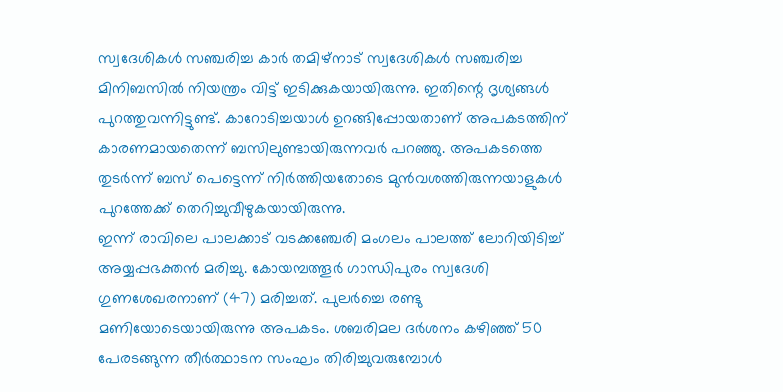സ്വദേശികൾ സഞ്ചരിച്ച കാർ തമിഴ്നാട് സ്വദേശികൾ സഞ്ചരിച്ച മിനിബസിൽ നിയന്ത്രം വിട്ട് ഇടിക്കുകയായിരുന്നു. ഇതിന്റെ ദൃശ്യങ്ങൾ പുറത്തുവന്നിട്ടുണ്ട്. കാറോടിച്ചയാൾ ഉറങ്ങിപ്പോയതാണ് അപകടത്തിന് കാരണമായതെന്ന് ബസിലുണ്ടായിരുന്നവർ പറഞ്ഞു. അപകടത്തെ തുടർന്ന് ബസ് പെട്ടെന്ന് നിർത്തിയതോടെ മുൻവശത്തിരുന്നയാളുകൾ പുറത്തേക്ക് തെറിച്ചുവീഴുകയായിരുന്നു.
ഇന്ന് രാവിലെ പാലക്കാട് വടക്കഞ്ചേരി മംഗലം പാലത്ത് ലോറിയിടിച്ച് അയ്യപ്പഭക്തൻ മരിച്ചു. കോയമ്പത്തൂർ ഗാന്ധിപുരം സ്വദേശി ഗുണശേഖരനാണ് (47) മരിച്ചത്. പുലർച്ചെ രണ്ടു മണിയോടെയായിരുന്നു അപകടം. ശബരിമല ദർശനം കഴിഞ്ഞ് 50 പേരടങ്ങുന്ന തീർത്ഥാടന സംഘം തിരിച്ചുവരുമ്പോൾ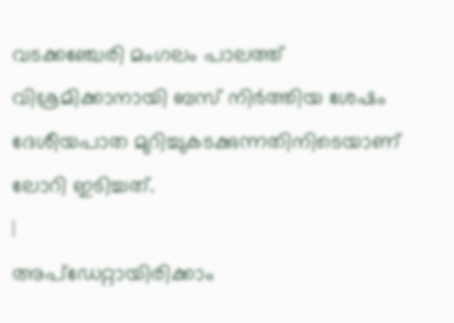വടക്കഞ്ചേരി മംഗലം പാലത്ത് വിശ്രമിക്കാനായി ബസ് നിർത്തിയ ശേഷം ദേശീയപാത മുറിച്ചുകടക്കുന്നതിനിടെയാണ് ലോറി ഇടിച്ചത്.
|
അപ്ഡേറ്റായിരിക്കാം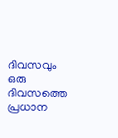ദിവസവും
ഒരു ദിവസത്തെ പ്രധാന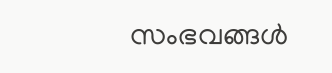സംഭവങ്ങൾ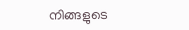നിങ്ങളുടെ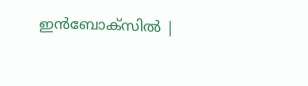ഇൻബോക്സിൽ |